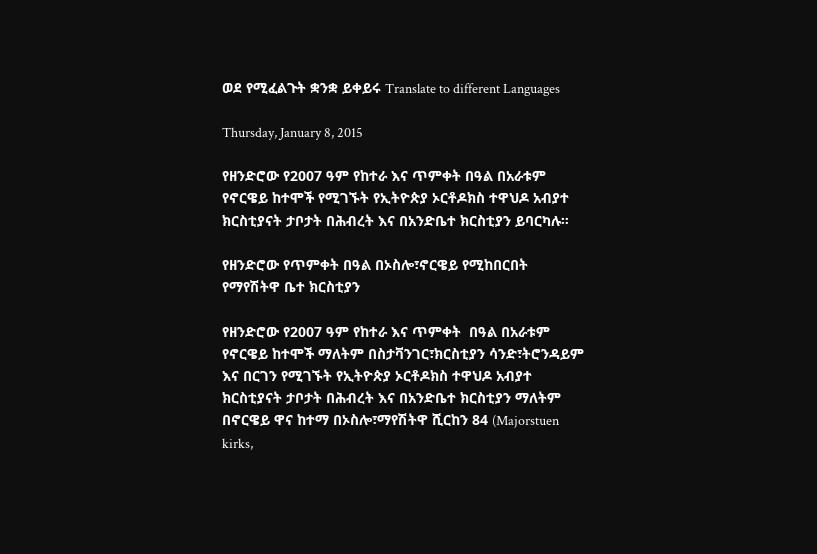ወደ የሚፈልጉት ቋንቋ ይቀይሩ Translate to different Languages

Thursday, January 8, 2015

የዘንድሮው የ2007 ዓም የከተራ እና ጥምቀት በዓል በአራቱም የኖርዌይ ከተሞች የሚገኙት የኢትዮጵያ ኦርቶዶክስ ተዋህዶ አብያተ ክርስቲያናት ታቦታት በሕብረት እና በአንድቤተ ክርስቲያን ይባርካሉ።

የዘንድሮው የጥምቀት በዓል በኦስሎ፣ኖርዌይ የሚከበርበት የማየሽትዋ ቤተ ክርስቲያን

የዘንድሮው የ2007 ዓም የከተራ እና ጥምቀት  በዓል በአራቱም የኖርዌይ ከተሞች ማለትም በስታቫንገር፣ክርስቲያን ሳንድ፣ትሮንዳይም እና በርገን የሚገኙት የኢትዮጵያ ኦርቶዶክስ ተዋህዶ አብያተ ክርስቲያናት ታቦታት በሕብረት እና በአንድቤተ ክርስቲያን ማለትም በኖርዌይ ዋና ከተማ በኦስሎ፣ማየሽትዋ ሺርከን 84 (Majorstuen kirks,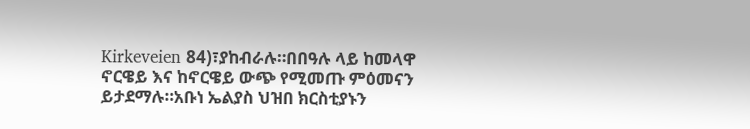Kirkeveien 84)፣ያከብራሉ።በበዓሉ ላይ ከመላዋ ኖርዌይ እና ከኖርዌይ ውጭ የሚመጡ ምዕመናን ይታደማሉ።አቡነ ኤልያስ ህዝበ ክርስቲያኑን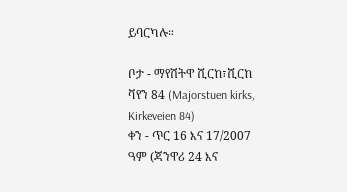ይባርካሉ።

ቦታ - ማየሽትዋ ሺርከ፣ሺርከ ቫየን 84 (Majorstuen kirks, Kirkeveien 84)
ቀን - ጥር 16 እና 17/2007 ዓም (ጃንዋሪ 24 እና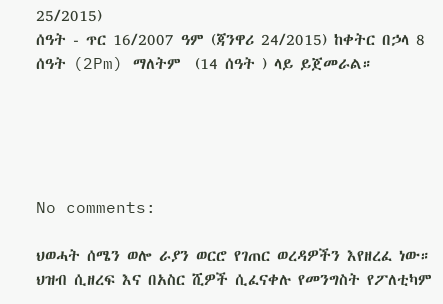25/2015)
ሰዓት - ጥር 16/2007 ዓም (ጃንዋሪ 24/2015) ከቀትር በኃላ 8 ሰዓት (2Pm) ማለትም  (14 ሰዓት ) ላይ ይጀመራል።





No comments:

ህወሓት ሰሜን ወሎ ራያን ወርሮ የገጠር ወረዳዎችን እየዘረፈ ነው። ህዝብ ሲዘረፍ እና በአስር ሺዎች ሲፈናቀሉ የመንግስት የፖለቲካም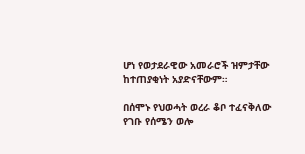ሆነ የወታደራዊው አመራሮች ዝምታቸው ከተጠያቂነት አያድናቸውም።

በሰሞኑ የህወሓት ወረራ ቆቦ ተፈናቅለው የገቡ የሰሜን ወሎ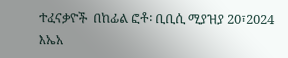ተፈናቃዮች  በከፊል ፎቶ፡ ቢቢሲ ሚያዝያ 20፣2024 እኤአ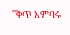''ቅጥ አምባሩ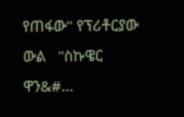የጠፋው'' የፕሪቶርያው ውል   ''ስኩዌር ዋን&#...